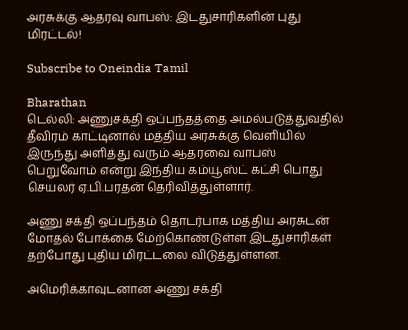அரசுக்கு ஆதரவு வாபஸ்: இடதுசாரிகளின் புது மிரட்டல்!

Subscribe to Oneindia Tamil

Bharathan
டெல்லி: அணுசக்தி ஒப்பந்தத்தை அமல்படுத்துவதில் தீவிரம் காட்டினால் மத்திய அரசுக்கு வெளியில் இருந்து அளித்து வரும் ஆதரவை வாபஸ் பெறுவோம் என்று இந்திய கம்யூஸ்ட் கட்சி பொது செயலர் ஏ.பி.பரதன் தெரிவித்துள்ளார்.

அணு சக்தி ஒப்பந்தம் தொடர்பாக மத்திய அரசுடன் மோதல் போக்கை மேற்கொண்டுள்ள இடதுசாரிகள் தற்போது புதிய மிரட்டலை விடுத்துள்ளன.

அமெரிக்காவுடனான அணு சக்தி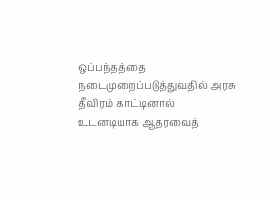ஒப்பந்தத்தை நடைமுறைப்படுத்துவதில் அரசு தீவிரம் காட்டினால் உடனடியாக ஆதரவைத்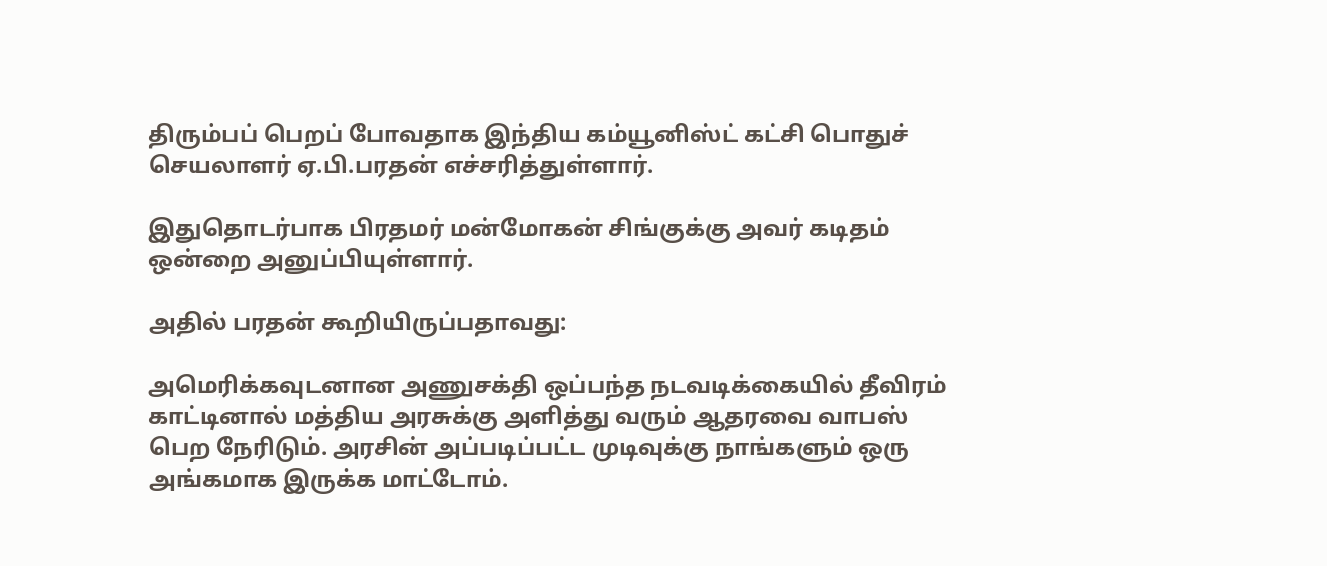திரும்பப் பெறப் போவதாக இந்திய கம்யூனிஸ்ட் கட்சி பொதுச் செயலாளர் ஏ.பி.பரதன் எச்சரித்துள்ளார்.

இதுதொடர்பாக பிரதமர் மன்மோகன் சிங்குக்கு அவர் கடிதம் ஒன்றை அனுப்பியுள்ளார்.

அதில் பரதன் கூறியிருப்பதாவது:

அமெரிக்கவுடனான அணுசக்தி ஒப்பந்த நடவடிக்கையில் தீவிரம் காட்டினால் மத்திய அரசுக்கு அளித்து வரும் ஆதரவை வாபஸ் பெற நேரிடும். அரசின் அப்படிப்பட்ட முடிவுக்கு நாங்களும் ஒரு அங்கமாக இருக்க மாட்டோம்.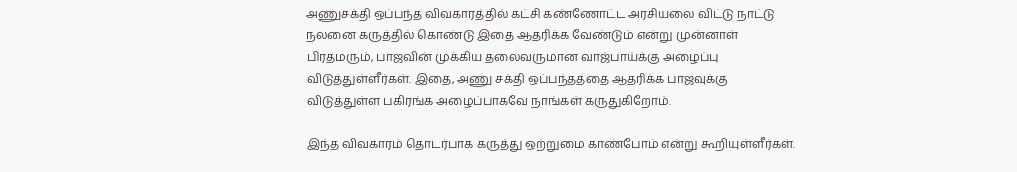அணுசக்தி ஒப்பந்த விவகாரத்தில் கட்சி கண்ணோட்ட அரசியலை விட்டு நாட்டு நலனை கருத்தில் கொண்டு இதை ஆதரிக்க வேண்டும் என்று முன்னாள் பிரதமரும், பாஜவின் முக்கிய தலைவருமான வாஜ்பாய்க்கு அழைப்பு விடுத்துள்ளீர்கள். இதை, அணு சக்தி ஒப்பந்தத்தை ஆதரிக்க பாஜவுக்கு விடுத்துள்ள பகிரங்க அழைப்பாகவே நாங்கள் கருதுகிறோம்.

இந்த விவகாரம் தொடர்பாக கருத்து ஒற்றுமை காண்போம் என்று கூறியுள்ளீர்கள்.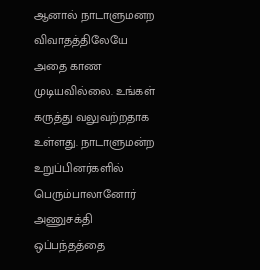ஆனால் நாடாளுமனற விவாதத்திலேயே அதை காண முடியவில்லை. உங்கள் கருத்து வலுவற்றதாக உள்ளது. நாடாளுமன்ற உறுப்பினர்களில் பெரும்பாலானோர் அணுசக்தி ஒப்பந்தத்தை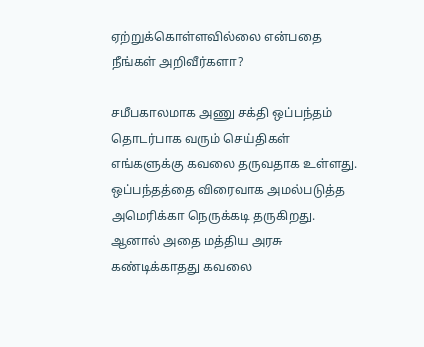ஏற்றுக்கொள்ளவில்லை என்பதை நீங்கள் அறிவீர்களா?

சமீபகாலமாக அணு சக்தி ஒப்பந்தம் தொடர்பாக வரும் செய்திகள் எங்களுக்கு கவலை தருவதாக உள்ளது. ஒப்பந்தத்தை விரைவாக அமல்படுத்த அமெரிக்கா நெருக்கடி தருகிறது. ஆனால் அதை மத்திய அரசு கண்டிக்காதது கவலை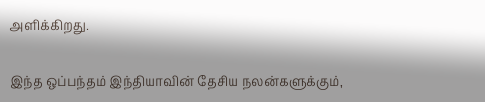அளிக்கிறது.

இந்த ஒப்பந்தம் இந்தியாவின் தேசிய நலன்களுக்கும்,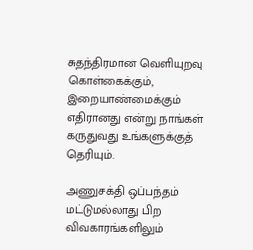சுதந்திரமான வெளியுறவு கொள்கைக்கும், இறையாண்மைக்கும் எதிரானது என்று நாங்கள் கருதுவது உங்களுக்குத் தெரியும்.

அணுசக்தி ஒப்பந்தம் மட்டுமல்லாது பிற விவகாரங்களிலும்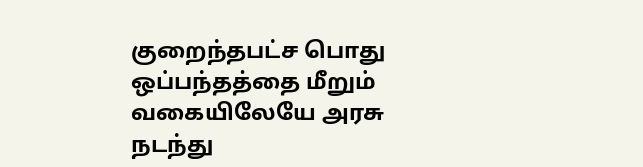குறைந்தபட்ச பொது ஒப்பந்தத்தை மீறும் வகையிலேயே அரசு நடந்து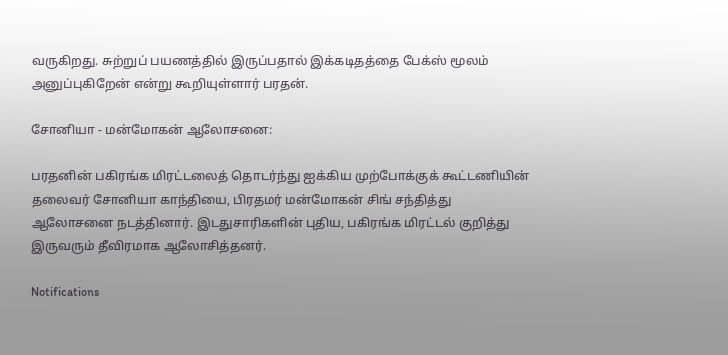வருகிறது. சுற்றுப் பயணத்தில் இருப்பதால் இக்கடிதத்தை பேக்ஸ் மூலம் அனுப்புகிறேன் என்று கூறியுள்ளார் பரதன்.

சோனியா - மன்மோகன் ஆலோசனை:

பரதனின் பகிரங்க மிரட்டலைத் தொடர்ந்து ஐக்கிய முற்போக்குக் கூட்டணியின் தலைவர் சோனியா காந்தியை, பிரதமர் மன்மோகன் சிங் சந்தித்து ஆலோசனை நடத்தினார். இடதுசாரிகளின் புதிய, பகிரங்க மிரட்டல் குறித்து இருவரும் தீவிரமாக ஆலோசித்தனர்.

Notifications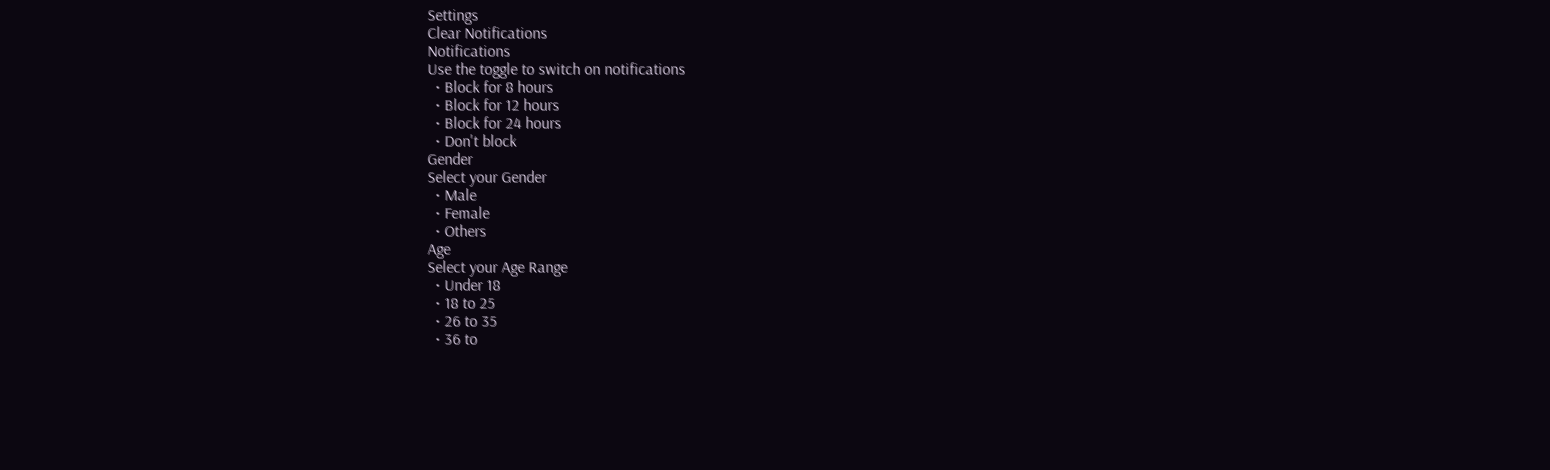Settings
Clear Notifications
Notifications
Use the toggle to switch on notifications
  • Block for 8 hours
  • Block for 12 hours
  • Block for 24 hours
  • Don't block
Gender
Select your Gender
  • Male
  • Female
  • Others
Age
Select your Age Range
  • Under 18
  • 18 to 25
  • 26 to 35
  • 36 to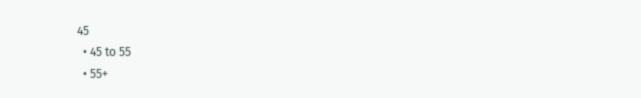45
  • 45 to 55
  • 55+